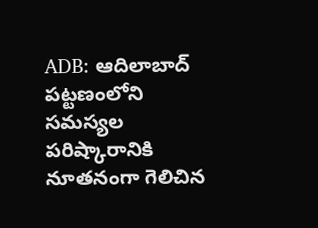ADB: ఆదిలాబాద్ పట్టణంలోని సమస్యల పరిష్కారానికి నూతనంగా గెలిచిన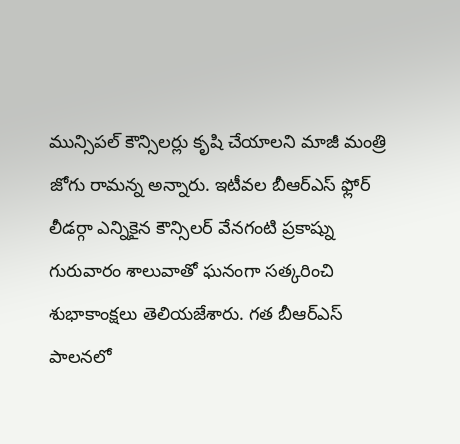మున్సిపల్ కౌన్సిలర్లు కృషి చేయాలని మాజీ మంత్రి జోగు రామన్న అన్నారు. ఇటీవల బీఆర్ఎస్ ఫ్లోర్ లీడర్గా ఎన్నికైన కౌన్సిలర్ వేనగంటి ప్రకాష్ను గురువారం శాలువాతో ఘనంగా సత్కరించి శుభాకాంక్షలు తెలియజేశారు. గత బీఆర్ఎస్ పాలనలో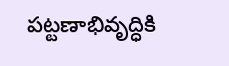పట్టణాభివృద్ధికి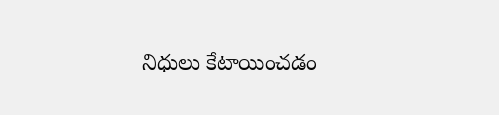నిధులు కేటాయించడం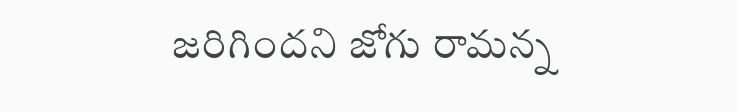జరిగిందని జోగు రామన్న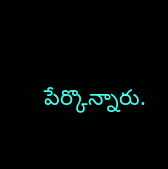పేర్కొన్నారు.